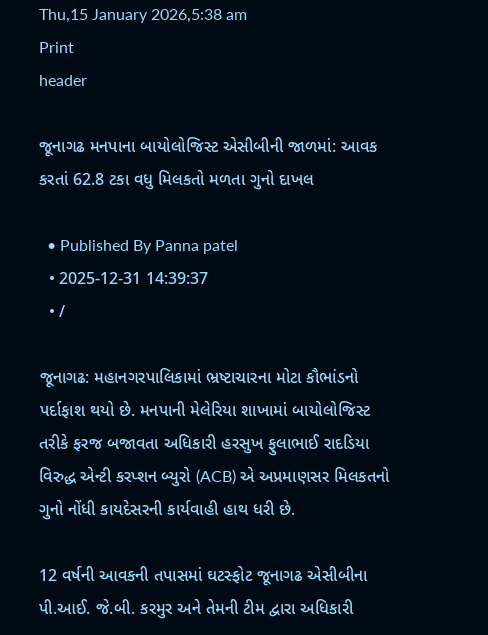Thu,15 January 2026,5:38 am
Print
header

જૂનાગઢ મનપાના બાયોલોજિસ્ટ એસીબીની જાળમાં: આવક કરતાં 62.8 ટકા વધુ મિલકતો મળતા ગુનો દાખલ

  • Published By Panna patel
  • 2025-12-31 14:39:37
  • /

જૂનાગઢ: મહાનગરપાલિકામાં ભ્રષ્ટાચારના મોટા કૌભાંડનો પર્દાફાશ થયો છે. મનપાની મેલેરિયા શાખામાં બાયોલોજિસ્ટ તરીકે ફરજ બજાવતા અધિકારી હરસુખ ફુલાભાઈ રાદડિયા વિરુદ્ધ એન્ટી કરપ્શન બ્યુરો (ACB) એ અપ્રમાણસર મિલકતનો ગુનો નોંધી કાયદેસરની કાર્યવાહી હાથ ધરી છે.

12 વર્ષની આવકની તપાસમાં ઘટસ્ફોટ જૂનાગઢ એસીબીના પી.આઈ. જે.બી. કરમુર અને તેમની ટીમ દ્વારા અધિકારી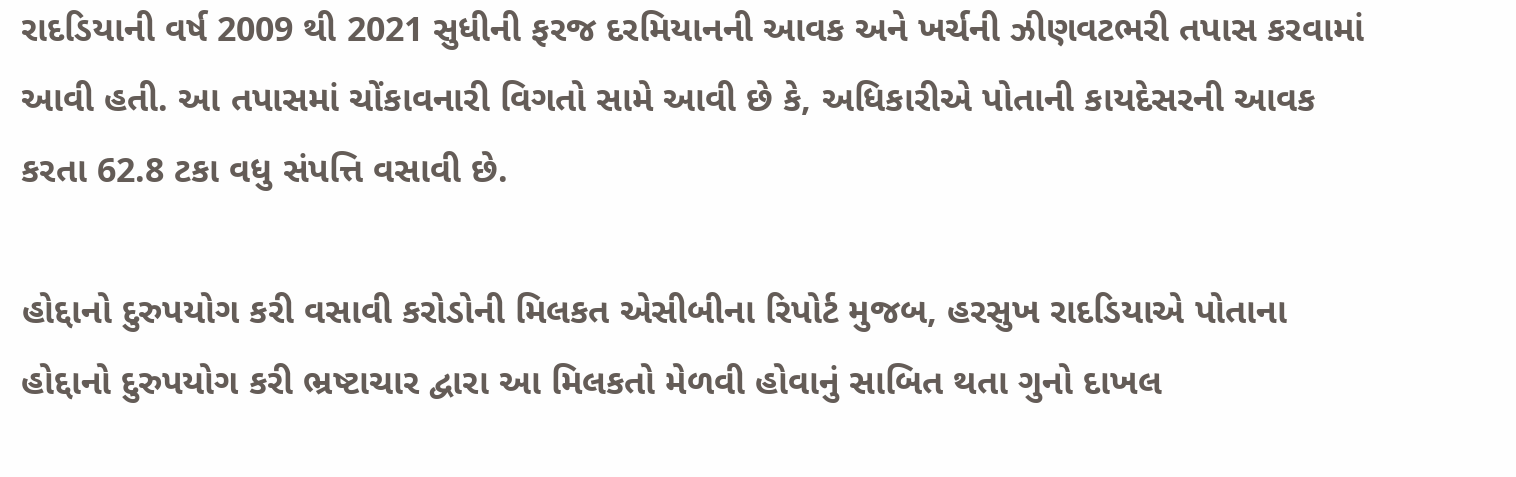રાદડિયાની વર્ષ 2009 થી 2021 સુધીની ફરજ દરમિયાનની આવક અને ખર્ચની ઝીણવટભરી તપાસ કરવામાં આવી હતી. આ તપાસમાં ચોંકાવનારી વિગતો સામે આવી છે કે, અધિકારીએ પોતાની કાયદેસરની આવક કરતા 62.8 ટકા વધુ સંપત્તિ વસાવી છે.

હોદ્દાનો દુરુપયોગ કરી વસાવી કરોડોની મિલકત એસીબીના રિપોર્ટ મુજબ, હરસુખ રાદડિયાએ પોતાના હોદ્દાનો દુરુપયોગ કરી ભ્રષ્ટાચાર દ્વારા આ મિલકતો મેળવી હોવાનું સાબિત થતા ગુનો દાખલ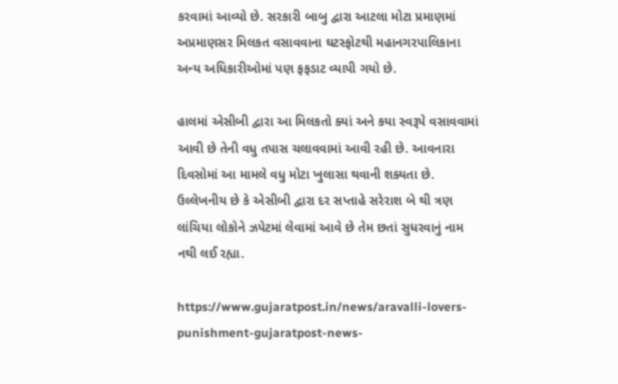કરવામાં આવ્યો છે. સરકારી બાબુ દ્વારા આટલા મોટા પ્રમાણમાં અપ્રમાણસર મિલકત વસાવવાના ઘટસ્ફોટથી મહાનગરપાલિકાના અન્ય અધિકારીઓમાં પણ ફફડાટ વ્યાપી ગયો છે.

હાલમાં એસીબી દ્વારા આ મિલકતો ક્યાં અને કયા સ્વરૂપે વસાવવામાં આવી છે તેની વધુ તપાસ ચલાવવામાં આવી રહી છે. આવનારા દિવસોમાં આ મામલે વધુ મોટા ખુલાસા થવાની શક્યતા છે. ઉલ્લેખનીય છે કે એસીબી દ્વારા દર સપ્તાહે સરેરાશ બે થી ત્રણ લાંચિયા લોકોને ઝપેટમાં લેવામાં આવે છે તેમ છતાં સુધરવાનું નામ નથી લઈ રહ્યા.

https://www.gujaratpost.in/news/aravalli-lovers-punishment-gujaratpost-news-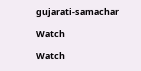gujarati-samachar

Watch

Watch